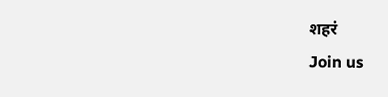शहरं
Join us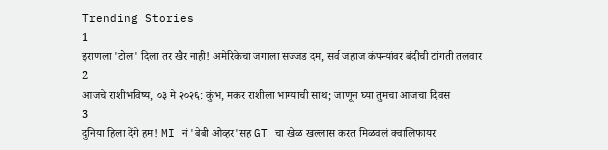Trending Stories
1
इराणला 'टोल' दिला तर खैर नाही! अमेरिकेचा जगाला सज्जड दम, सर्व जहाज कंपन्यांवर बंदीची टांगती तलवार
2
आजचे राशीभविष्य, ०३ मे २०२६: कुंभ, मकर राशीला भाग्याची साथ; जाणून घ्या तुमचा आजचा दिवस
3
दुनिया हिला देंगे हम! MI नं 'बेबी ओव्हर'सह GT चा खेळ खल्लास करत मिळवलं क्वालिफायर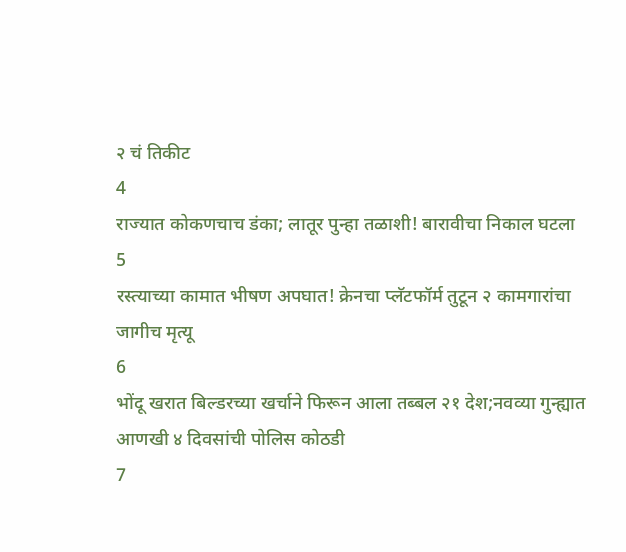२ चं तिकीट
4
राज्यात कोकणचाच डंका; लातूर पुन्हा तळाशी! बारावीचा निकाल घटला
5
रस्त्याच्या कामात भीषण अपघात! क्रेनचा प्लॅटफॉर्म तुटून २ कामगारांचा जागीच मृत्यू
6
भोंदू खरात बिल्डरच्या खर्चाने फिरून आला तब्बल २१ देश;नवव्या गुन्ह्यात आणखी ४ दिवसांची पोलिस कोठडी
7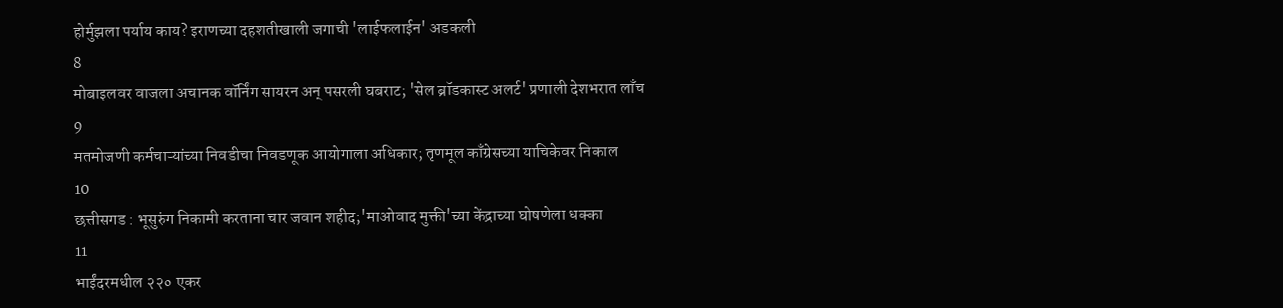होर्मुझला पर्याय काय? इराणच्या दहशतीखाली जगाची 'लाईफलाईन' अडकली
8
मोबाइलवर वाजला अचानक वॉर्निंग सायरन अन् पसरली घबराट; 'सेल ब्रॉडकास्ट अलर्ट' प्रणाली देशभरात लाँच
9
मतमोजणी कर्मचाऱ्यांच्या निवडीचा निवडणूक आयोगाला अधिकार; तृणमूल काँग्रेसच्या याचिकेवर निकाल
10
छत्तीसगड : भूसुरुंग निकामी करताना चार जवान शहीद;'माओवाद मुक्ती'च्या केंद्राच्या घोषणेला धक्का
11
भाईंदरमधील २२० एकर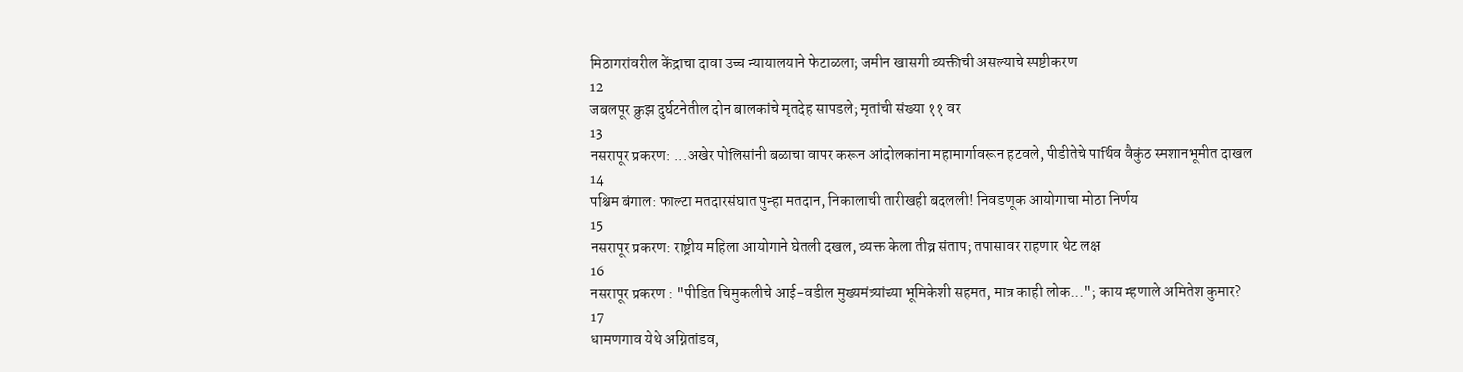मिठागरांवरील केंद्राचा दावा उच्च न्यायालयाने फेटाळला; जमीन खासगी व्यक्तीची असल्याचे स्पष्टीकरण
12
जबलपूर क्रुझ दुर्घटनेतील दोन बालकांचे मृतदेह सापडले; मृतांची संख्या ११ वर
13
नसरापूर प्रकरण: ...अखेर पोलिसांनी बळाचा वापर करून आंदोलकांना महामार्गावरून हटवले, पीडीतेचे पार्थिव वैकुंठ स्मशानभूमीत दाखल
14
पश्चिम बंगाल: फाल्टा मतदारसंघात पुन्हा मतदान, निकालाची तारीखही बदलली! निवडणूक आयोगाचा मोठा निर्णय
15
नसरापूर प्रकरण: राष्ट्रीय महिला आयोगाने घेतली दखल, व्यक्त केला तीव्र संताप; तपासावर राहणार थेट लक्ष
16
नसरापूर प्रकरण : "पीडित चिमुकलीचे आई-वडील मुख्यमंत्र्यांच्या भूमिकेशी सहमत, मात्र काही लोक..."; काय म्हणाले अमितेश कुमार?
17
धामणगाव येथे अग्नितांडव,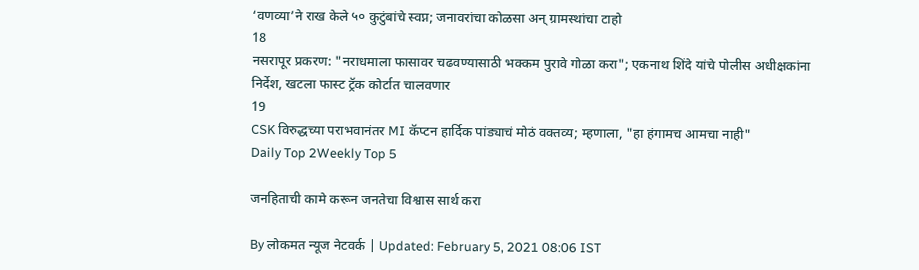‘वणव्या’ने राख केले ५० कुटुंबांचे स्वप्न; जनावरांचा कोळसा अन् ग्रामस्थांचा टाहो
18
नसरापूर प्रकरण: "नराधमाला फासावर चढवण्यासाठी भक्कम पुरावे गोळा करा"; एकनाथ शिंदे यांचे पोलीस अधीक्षकांना निर्देश, खटला फास्ट ट्रॅक कोर्टात चालवणार
19
CSK विरुद्धच्या पराभवानंतर MI कॅप्टन हार्दिक पांड्याचं मोठं वक्तव्य; म्हणाला, "हा हंगामच आमचा नाही"
Daily Top 2Weekly Top 5

जनहिताची कामे करून जनतेचा विश्वास सार्थ करा

By लोकमत न्यूज नेटवर्क | Updated: February 5, 2021 08:06 IST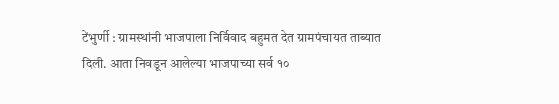टेंभुर्णी : ग्रामस्थांनी भाजपाला निर्विवाद बहुमत देत ग्रामपंचायत ताब्यात दिली. आता निवडून आलेल्या भाजपाच्या सर्व १०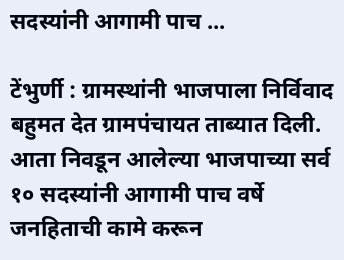सदस्यांनी आगामी पाच ...

टेंभुर्णी : ग्रामस्थांनी भाजपाला निर्विवाद बहुमत देत ग्रामपंचायत ताब्यात दिली. आता निवडून आलेल्या भाजपाच्या सर्व १० सदस्यांनी आगामी पाच वर्षे जनहिताची कामे करून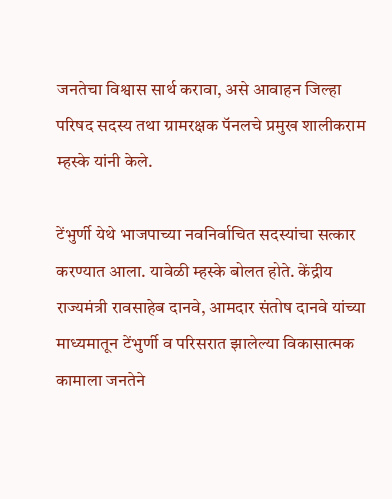जनतेचा विश्वास सार्थ करावा, असे आवाहन जिल्हा परिषद सदस्य तथा ग्रामरक्षक पॅनलचे प्रमुख शालीकराम म्हस्के यांनी केले.

टेंभुर्णी येथे भाजपाच्या नवनिर्वाचित सदस्यांचा सत्कार करण्यात आला. यावेळी म्हस्के बोलत होते. केंद्रीय राज्यमंत्री रावसाहेब दानवे, आमदार संतोष दानवे यांच्या माध्यमातून टेंभुर्णी व परिसरात झालेल्या विकासात्मक कामाला जनतेने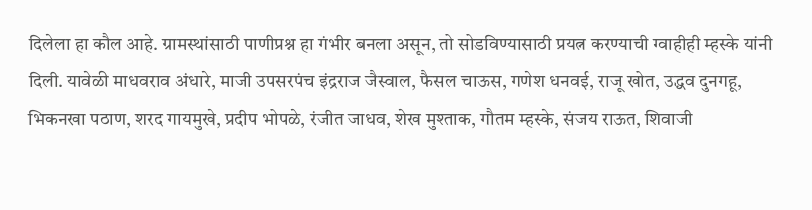दिलेला हा कौल आहे. ग्रामस्थांसाठी पाणीप्रश्न हा गंभीर बनला असून, तो सोडविण्यासाठी प्रयत्न करण्याची ग्वाहीही म्हस्के यांनी दिली. यावेळी माधवराव अंधारे, माजी उपसरपंच इंद्रराज जैस्वाल, फैसल चाऊस, गणेश धनवई, राजू खोत, उद्धव दुनगहू, भिकनखा पठाण, शरद गायमुखे, प्रदीप भोपळे, रंजीत जाधव, शेख मुश्ताक, गौतम म्हस्के, संजय राऊत, शिवाजी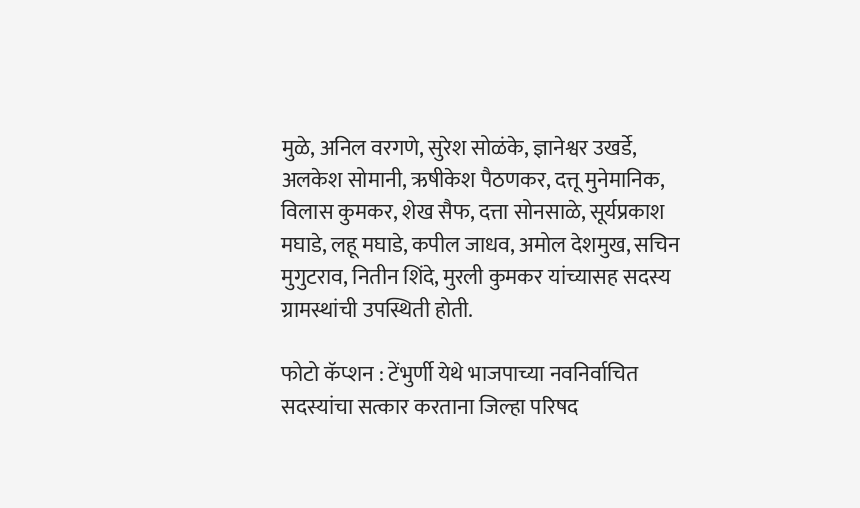मुळे, अनिल वरगणे, सुरेश सोळंके, ज्ञानेश्वर उखर्डे, अलकेश सोमानी, ऋषीकेश पैठणकर, दत्तू मुनेमानिक, विलास कुमकर, शेख सैफ, दत्ता सोनसाळे, सूर्यप्रकाश मघाडे, लहू मघाडे, कपील जाधव, अमोल देशमुख, सचिन मुगुटराव, नितीन शिंदे, मुरली कुमकर यांच्यासह सदस्य ग्रामस्थांची उपस्थिती होती.

फोटो कॅप्शन : टेंभुर्णी येथे भाजपाच्या नवनिर्वाचित सदस्यांचा सत्कार करताना जिल्हा परिषद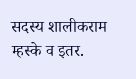सदस्य शालीकराम म्हस्के व इतर.